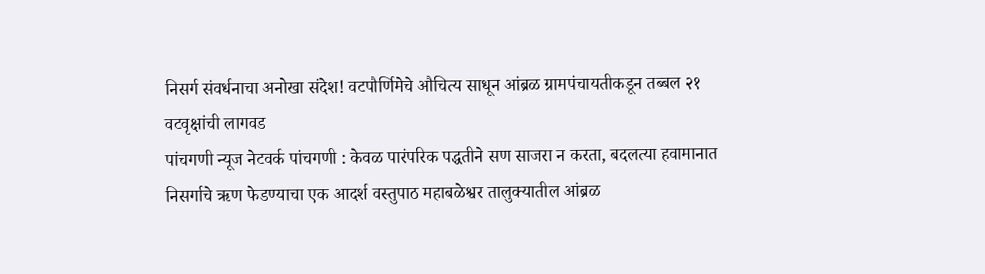निसर्ग संवर्धनाचा अनोखा संदेश! वटपौर्णिमेचे औचित्य साधून आंब्रळ ग्रामपंचायतीकडून तब्बल २१ वटवृक्षांची लागवड
पांचगणी न्यूज नेटवर्क पांचगणी : केवळ पारंपरिक पद्धतीने सण साजरा न करता, बदलत्या हवामानात निसर्गाचे ऋण फेडण्याचा एक आदर्श वस्तुपाठ महाबळेश्वर तालुक्यातील आंब्रळ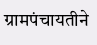ग्रामपंचायतीने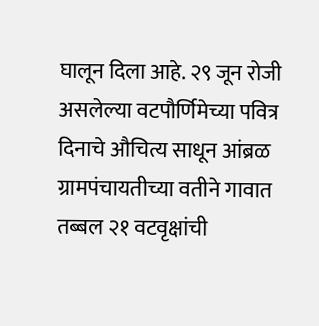घालून दिला आहे. २९ जून रोजी असलेल्या वटपौर्णिमेच्या पवित्र दिनाचे औचित्य साधून आंब्रळ ग्रामपंचायतीच्या वतीने गावात तब्बल २१ वटवृक्षांची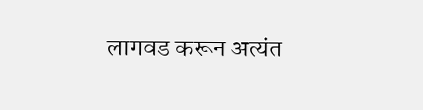लागवड करून अत्यंत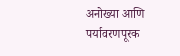अनोख्या आणि पर्यावरणपूरक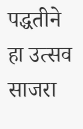पद्धतीने हा उत्सव साजरा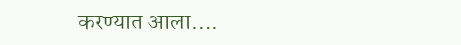करण्यात आला….